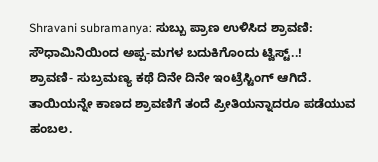Shravani subramanya: ಸುಬ್ಬು ಪ್ರಾಣ ಉಳಿಸಿದ ಶ್ರಾವಣಿ: ಸೌಧಾಮಿನಿಯಿಂದ ಅಪ್ಪ-ಮಗಳ ಬದುಕಿಗೊಂದು ಟ್ವಿಸ್ಟ್..!
ಶ್ರಾವಣಿ- ಸುಬ್ರಮಣ್ಯ ಕಥೆ ದಿನೇ ದಿನೇ ಇಂಟ್ರೆಸ್ಟಿಂಗ್ ಆಗಿದೆ. ತಾಯಿಯನ್ನೇ ಕಾಣದ ಶ್ರಾವಣಿಗೆ ತಂದೆ ಪ್ರೀತಿಯನ್ನಾದರೂ ಪಡೆಯುವ ಹಂಬಲ.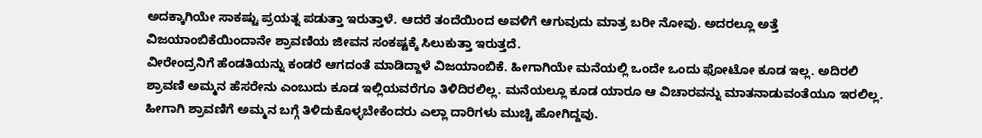ಅದಕ್ಕಾಗಿಯೇ ಸಾಕಷ್ಟು ಪ್ರಯತ್ನ ಪಡುತ್ತಾ ಇರುತ್ತಾಳೆ. ಆದರೆ ತಂದೆಯಿಂದ ಅವಳಿಗೆ ಆಗುವುದು ಮಾತ್ರ ಬರೀ ನೋವು. ಅದರಲ್ಲೂ ಅತ್ತೆ ವಿಜಯಾಂಬಿಕೆಯಿಂದಾನೇ ಶ್ರಾವಣಿಯ ಜೀವನ ಸಂಕಷ್ಟಕ್ಕೆ ಸಿಲುಕುತ್ತಾ ಇರುತ್ತದೆ.
ವೀರೇಂದ್ರನಿಗೆ ಹೆಂಡತಿಯನ್ನು ಕಂಡರೆ ಆಗದಂತೆ ಮಾಡಿದ್ದಾಳೆ ವಿಜಯಾಂಬಿಕೆ. ಹೀಗಾಗಿಯೇ ಮನೆಯಲ್ಲಿ ಒಂದೇ ಒಂದು ಫೋಟೋ ಕೂಡ ಇಲ್ಲ. ಅದಿರಲಿ ಶ್ರಾವಣಿ ಅಮ್ಮನ ಹೆಸರೇನು ಎಂಬುದು ಕೂಡ ಇಲ್ಲಿಯವರೆಗೂ ತಿಳಿದಿರಲಿಲ್ಲ. ಮನೆಯಲ್ಲೂ ಕೂಡ ಯಾರೂ ಆ ವಿಚಾರವನ್ನು ಮಾತನಾಡುವಂತೆಯೂ ಇರಲಿಲ್ಲ. ಹೀಗಾಗಿ ಶ್ರಾವಣಿಗೆ ಅಮ್ಮನ ಬಗ್ಗೆ ತಿಳಿದುಕೊಳ್ಳಬೇಕೆಂದರು ಎಲ್ಲಾ ದಾರಿಗಳು ಮುಚ್ಚಿ ಹೋಗಿದ್ದವು.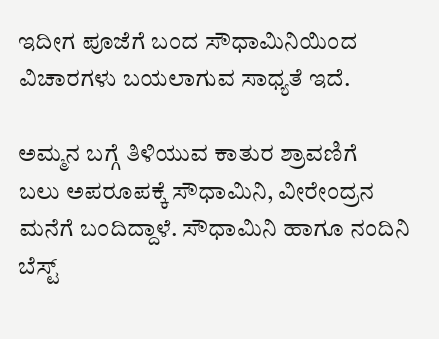ಇದೀಗ ಪೂಜೆಗೆ ಬಂದ ಸೌಧಾಮಿನಿಯಿಂದ ವಿಚಾರಗಳು ಬಯಲಾಗುವ ಸಾಧ್ಯತೆ ಇದೆ.

ಅಮ್ಮನ ಬಗ್ಗೆ ತಿಳಿಯುವ ಕಾತುರ ಶ್ರಾವಣಿಗೆ
ಬಲು ಅಪರೂಪಕ್ಕೆ ಸೌಧಾಮಿನಿ, ವೀರೇಂದ್ರನ ಮನೆಗೆ ಬಂದಿದ್ದಾಳೆ. ಸೌಧಾಮಿನಿ ಹಾಗೂ ನಂದಿನಿ ಬೆಸ್ಟ್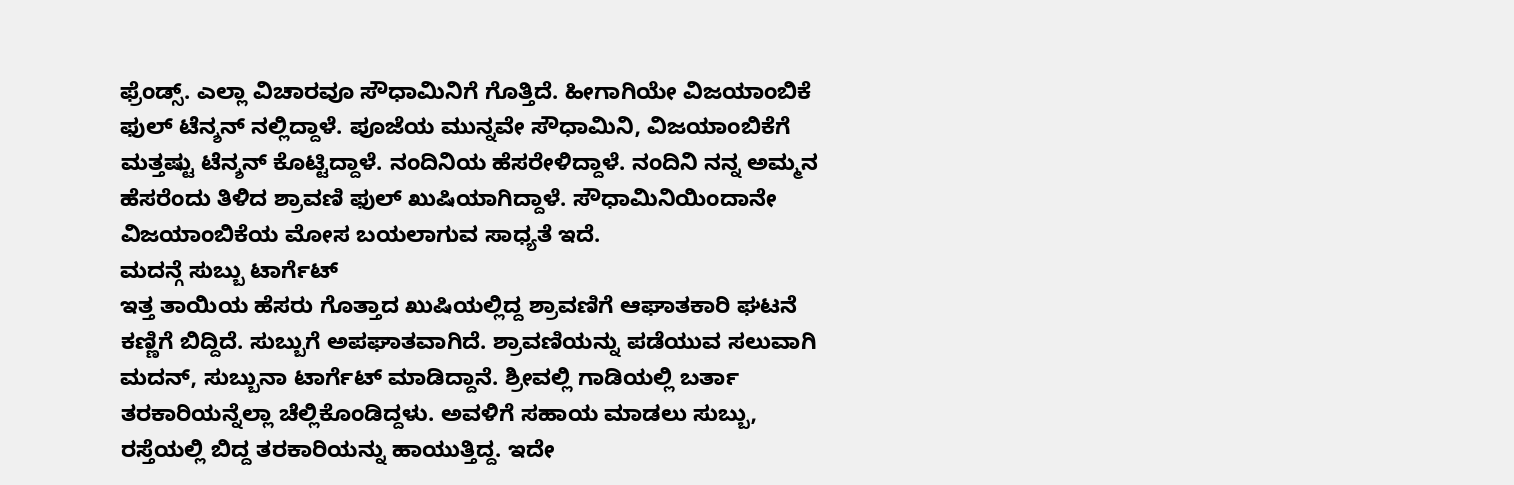ಫ್ರೆಂಡ್ಸ್. ಎಲ್ಲಾ ವಿಚಾರವೂ ಸೌಧಾಮಿನಿಗೆ ಗೊತ್ತಿದೆ. ಹೀಗಾಗಿಯೇ ವಿಜಯಾಂಬಿಕೆ ಫುಲ್ ಟೆನ್ಶನ್ ನಲ್ಲಿದ್ದಾಳೆ. ಪೂಜೆಯ ಮುನ್ನವೇ ಸೌಧಾಮಿನಿ, ವಿಜಯಾಂಬಿಕೆಗೆ ಮತ್ತಷ್ಟು ಟೆನ್ಶನ್ ಕೊಟ್ಟಿದ್ದಾಳೆ. ನಂದಿನಿಯ ಹೆಸರೇಳಿದ್ದಾಳೆ. ನಂದಿನಿ ನನ್ನ ಅಮ್ಮನ ಹೆಸರೆಂದು ತಿಳಿದ ಶ್ರಾವಣಿ ಫುಲ್ ಖುಷಿಯಾಗಿದ್ದಾಳೆ. ಸೌಧಾಮಿನಿಯಿಂದಾನೇ ವಿಜಯಾಂಬಿಕೆಯ ಮೋಸ ಬಯಲಾಗುವ ಸಾಧ್ಯತೆ ಇದೆ.
ಮದನ್ಗೆ ಸುಬ್ಬು ಟಾರ್ಗೆಟ್
ಇತ್ತ ತಾಯಿಯ ಹೆಸರು ಗೊತ್ತಾದ ಖುಷಿಯಲ್ಲಿದ್ದ ಶ್ರಾವಣಿಗೆ ಆಘಾತಕಾರಿ ಘಟನೆ ಕಣ್ಣಿಗೆ ಬಿದ್ದಿದೆ. ಸುಬ್ಬುಗೆ ಅಪಘಾತವಾಗಿದೆ. ಶ್ರಾವಣಿಯನ್ನು ಪಡೆಯುವ ಸಲುವಾಗಿ ಮದನ್, ಸುಬ್ಬುನಾ ಟಾರ್ಗೆಟ್ ಮಾಡಿದ್ದಾನೆ. ಶ್ರೀವಲ್ಲಿ ಗಾಡಿಯಲ್ಲಿ ಬರ್ತಾ ತರಕಾರಿಯನ್ನೆಲ್ಲಾ ಚೆಲ್ಲಿಕೊಂಡಿದ್ದಳು. ಅವಳಿಗೆ ಸಹಾಯ ಮಾಡಲು ಸುಬ್ಬು, ರಸ್ತೆಯಲ್ಲಿ ಬಿದ್ದ ತರಕಾರಿಯನ್ನು ಹಾಯುತ್ತಿದ್ದ. ಇದೇ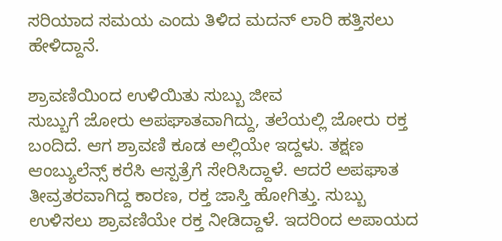ಸರಿಯಾದ ಸಮಯ ಎಂದು ತಿಳಿದ ಮದನ್ ಲಾರಿ ಹತ್ತಿಸಲು ಹೇಳಿದ್ದಾನೆ.

ಶ್ರಾವಣಿಯಿಂದ ಉಳಿಯಿತು ಸುಬ್ಬು ಜೀವ
ಸುಬ್ಬುಗೆ ಜೋರು ಅಪಘಾತವಾಗಿದ್ದು, ತಲೆಯಲ್ಲಿ ಜೋರು ರಕ್ತ ಬಂದಿದೆ. ಆಗ ಶ್ರಾವಣಿ ಕೂಡ ಅಲ್ಲಿಯೇ ಇದ್ದಳು. ತಕ್ಷಣ ಆಂಬ್ಯುಲೆನ್ಸ್ ಕರೆಸಿ ಆಸ್ಪತ್ರೆಗೆ ಸೇರಿಸಿದ್ದಾಳೆ. ಆದರೆ ಅಪಘಾತ ತೀವ್ರತರವಾಗಿದ್ದ ಕಾರಣ, ರಕ್ತ ಜಾಸ್ತಿ ಹೋಗಿತ್ತು. ಸುಬ್ಬು ಉಳಿಸಲು ಶ್ರಾವಣಿಯೇ ರಕ್ತ ನೀಡಿದ್ದಾಳೆ. ಇದರಿಂದ ಅಪಾಯದ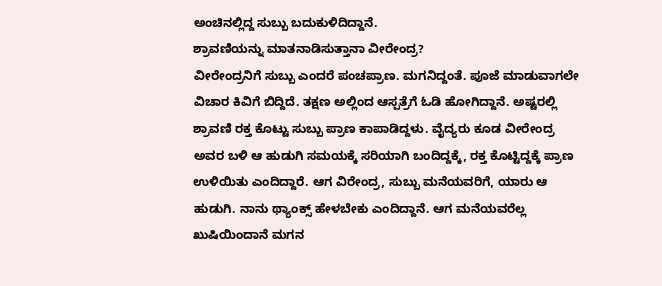ಅಂಚಿನಲ್ಲಿದ್ದ ಸುಬ್ಬು ಬದುಕುಳಿದಿದ್ದಾನೆ.
ಶ್ರಾವಣಿಯನ್ನು ಮಾತನಾಡಿಸುತ್ತಾನಾ ವೀರೇಂದ್ರ?
ವೀರೇಂದ್ರನಿಗೆ ಸುಬ್ಬು ಎಂದರೆ ಪಂಚಪ್ರಾಣ. ಮಗನಿದ್ದಂತೆ. ಪೂಜೆ ಮಾಡುವಾಗಲೇ ವಿಚಾರ ಕಿವಿಗೆ ಬಿದ್ದಿದೆ. ತಕ್ಷಣ ಅಲ್ಲಿಂದ ಆಸ್ಪತ್ರೆಗೆ ಓಡಿ ಹೋಗಿದ್ದಾನೆ. ಅಷ್ಟರಲ್ಲಿ ಶ್ರಾವಣಿ ರಕ್ತ ಕೊಟ್ಟು ಸುಬ್ಬು ಪ್ರಾಣ ಕಾಪಾಡಿದ್ದಳು. ವೈದ್ಯರು ಕೂಡ ವೀರೇಂದ್ರ ಅವರ ಬಳಿ ಆ ಹುಡುಗಿ ಸಮಯಕ್ಕೆ ಸರಿಯಾಗಿ ಬಂದಿದ್ದಕ್ಕೆ, ರಕ್ತ ಕೊಟ್ಟಿದ್ದಕ್ಕೆ ಪ್ರಾಣ ಉಳಿಯಿತು ಎಂದಿದ್ದಾರೆ. ಆಗ ವಿರೇಂದ್ರ, ಸುಬ್ಬು ಮನೆಯವರಿಗೆ, ಯಾರು ಆ ಹುಡುಗಿ. ನಾನು ಥ್ಯಾಂಕ್ಸ್ ಹೇಳಬೇಕು ಎಂದಿದ್ದಾನೆ. ಆಗ ಮನೆಯವರೆಲ್ಲ ಖುಷಿಯಿಂದಾನೆ ಮಗನ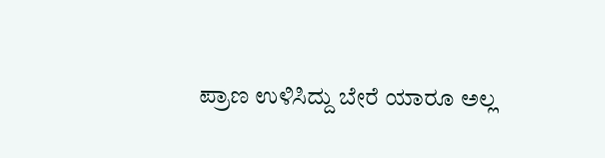ಪ್ರಾಣ ಉಳಿಸಿದ್ದು ಬೇರೆ ಯಾರೂ ಅಲ್ಲ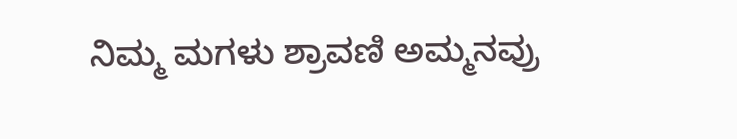ನಿಮ್ಮ ಮಗಳು ಶ್ರಾವಣಿ ಅಮ್ಮನವ್ರು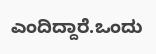ಎಂದಿದ್ದಾರೆ.ಒಂದು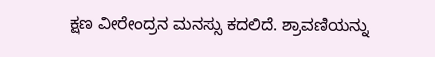ಕ್ಷಣ ವೀರೇಂದ್ರನ ಮನಸ್ಸು ಕದಲಿದೆ. ಶ್ರಾವಣಿಯನ್ನು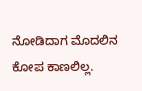ನೋಡಿದಾಗ ಮೊದಲಿನ ಕೋಪ ಕಾಣಲಿಲ್ಲ.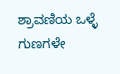ಶ್ರಾವಣಿಯ ಒಳ್ಳೆ ಗುಣಗಳೇ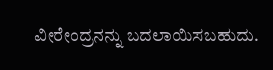ವೀರೇಂದ್ರನನ್ನು ಬದಲಾಯಿಸಬಹುದು.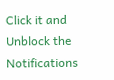Click it and Unblock the Notifications